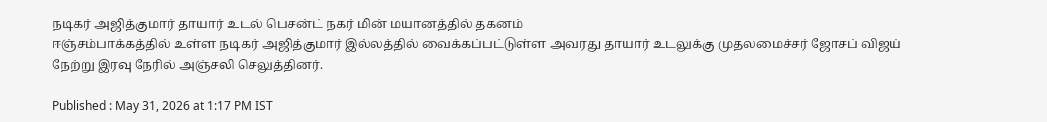நடிகர் அஜித்குமார் தாயார் உடல் பெசன்ட் நகர் மின் மயானத்தில் தகனம்
ஈஞ்சம்பாக்கத்தில் உள்ள நடிகர் அஜித்குமார் இல்லத்தில் வைக்கப்பட்டுள்ள அவரது தாயார் உடலுக்கு முதலமைச்சர் ஜோசப் விஜய் நேற்று இரவு நேரில் அஞ்சலி செலுத்தினர்.

Published : May 31, 2026 at 1:17 PM IST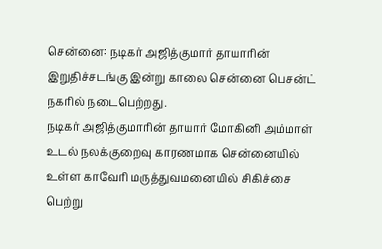சென்னை: நடிகர் அஜித்குமார் தாயாரின் இறுதிச்சடங்கு இன்று காலை சென்னை பெசன்ட் நகரில் நடைபெற்றது.
நடிகர் அஜித்குமாரின் தாயார் மோகினி அம்மாள் உடல் நலக்குறைவு காரணமாக சென்னையில் உள்ள காவேரி மருத்துவமனையில் சிகிச்சை பெற்று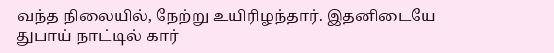வந்த நிலையில், நேற்று உயிரிழந்தார். இதனிடையே துபாய் நாட்டில் கார்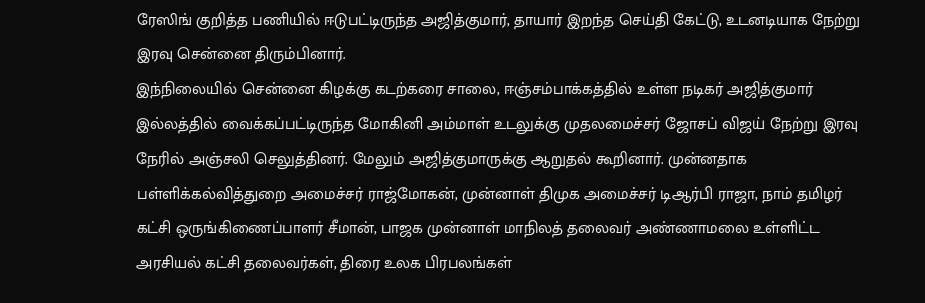ரேஸிங் குறித்த பணியில் ஈடுபட்டிருந்த அஜித்குமார், தாயார் இறந்த செய்தி கேட்டு, உடனடியாக நேற்று இரவு சென்னை திரும்பினார்.
இந்நிலையில் சென்னை கிழக்கு கடற்கரை சாலை, ஈஞ்சம்பாக்கத்தில் உள்ள நடிகர் அஜித்குமார் இல்லத்தில் வைக்கப்பட்டிருந்த மோகினி அம்மாள் உடலுக்கு முதலமைச்சர் ஜோசப் விஜய் நேற்று இரவு நேரில் அஞ்சலி செலுத்தினர். மேலும் அஜித்குமாருக்கு ஆறுதல் கூறினார். முன்னதாக பள்ளிக்கல்வித்துறை அமைச்சர் ராஜ்மோகன், முன்னாள் திமுக அமைச்சர் டிஆர்பி ராஜா, நாம் தமிழர் கட்சி ஒருங்கிணைப்பாளர் சீமான், பாஜக முன்னாள் மாநிலத் தலைவர் அண்ணாமலை உள்ளிட்ட அரசியல் கட்சி தலைவர்கள், திரை உலக பிரபலங்கள்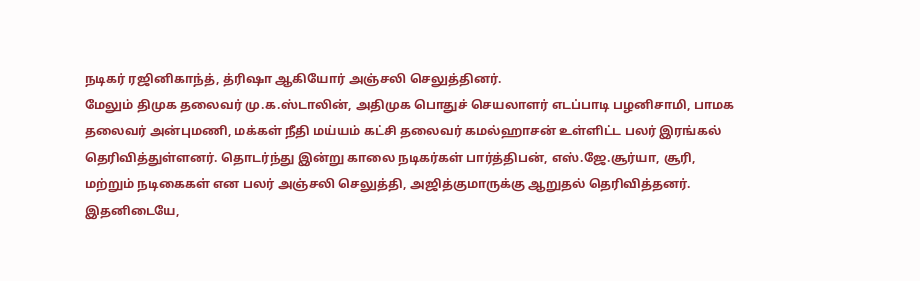நடிகர் ரஜினிகாந்த், த்ரிஷா ஆகியோர் அஞ்சலி செலுத்தினர்.
மேலும் திமுக தலைவர் மு.க.ஸ்டாலின், அதிமுக பொதுச் செயலாளர் எடப்பாடி பழனிசாமி, பாமக தலைவர் அன்புமணி, மக்கள் நீதி மய்யம் கட்சி தலைவர் கமல்ஹாசன் உள்ளிட்ட பலர் இரங்கல் தெரிவித்துள்ளனர். தொடர்ந்து இன்று காலை நடிகர்கள் பார்த்திபன், எஸ்.ஜே.சூர்யா, சூரி, மற்றும் நடிகைகள் என பலர் அஞ்சலி செலுத்தி, அஜித்குமாருக்கு ஆறுதல் தெரிவித்தனர். இதனிடையே,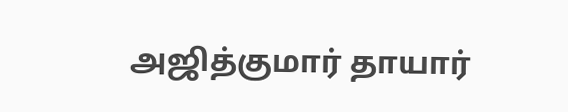அஜித்குமார் தாயார்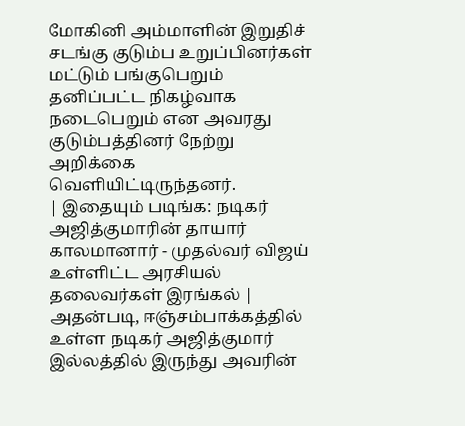மோகினி அம்மாளின் இறுதிச் சடங்கு குடும்ப உறுப்பினர்கள் மட்டும் பங்குபெறும் தனிப்பட்ட நிகழ்வாக நடைபெறும் என அவரது குடும்பத்தினர் நேற்று அறிக்கை வெளியிட்டிருந்தனர்.
| இதையும் படிங்க: நடிகர் அஜித்குமாரின் தாயார் காலமானார் - முதல்வர் விஜய் உள்ளிட்ட அரசியல் தலைவர்கள் இரங்கல் |
அதன்படி, ஈஞ்சம்பாக்கத்தில் உள்ள நடிகர் அஜித்குமார் இல்லத்தில் இருந்து அவரின்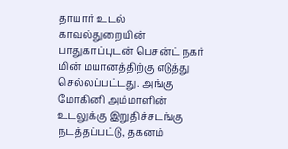தாயார் உடல் காவல்துறையின் பாதுகாப்புடன் பெசன்ட் நகர் மின் மயானத்திற்கு எடுத்து செல்லப்பட்டது. அங்கு மோகினி அம்மாளின் உடலுக்கு இறுதிச்சடங்கு நடத்தப்பட்டு, தகனம்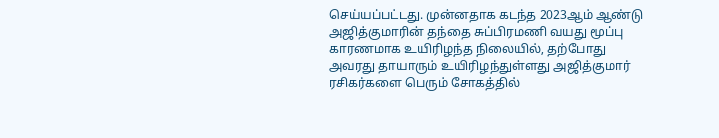செய்யப்பட்டது. முன்னதாக கடந்த 2023ஆம் ஆண்டு அஜித்குமாரின் தந்தை சுப்பிரமணி வயது மூப்பு காரணமாக உயிரிழந்த நிலையில், தற்போது அவரது தாயாரும் உயிரிழந்துள்ளது அஜித்குமார் ரசிகர்களை பெரும் சோகத்தில்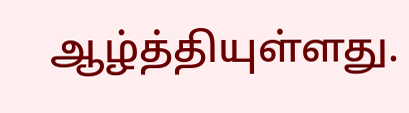ஆழ்த்தியுள்ளது.